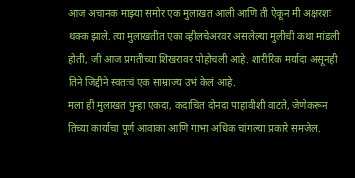आज अचानक माझ्या समोर एक मुलाखत आली आणि ती ऐकून मी अक्षरशः थक्क झाले. त्या मुलाखतीत एका व्हीलचेअरवर असलेल्या मुलीची कथा मांडली होती, जी आज प्रगतीच्या शिखरावर पोहोचली आहे. शारीरिक मर्यादा असूनही तिने जिद्दीने स्वतःचं एक साम्राज्य उभं केलं आहे.
मला ही मुलाखत पुन्हा एकदा, कदाचित दोनदा पाहावीशी वाटते, जेणेकरून तिच्या कार्याचा पूर्ण आवाका आणि गाभा अधिक चांगल्या प्रकारे समजेल.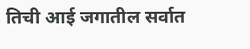तिची आई जगातील सर्वात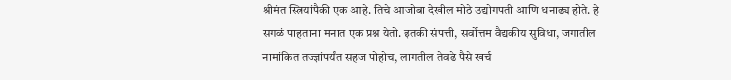श्रीमंत स्त्रियांपैकी एक आहे. तिचे आजोबा देखील मोठे उद्योगपती आणि धनाढ्य होते. हे सगळं पाहताना मनात एक प्रश्न येतो. इतकी संपत्ती, सर्वोत्तम वैद्यकीय सुविधा, जगातील नामांकित तज्ज्ञांपर्यंत सहज पोहोच, लागतील तेवढे पैसे खर्च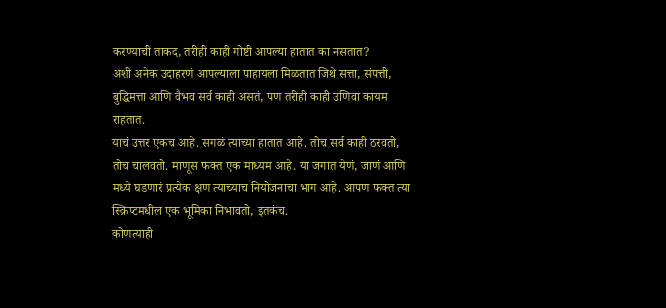करण्याची ताकद, तरीही काही गोष्टी आपल्या हातात का नसतात?
अशी अनेक उदाहरणं आपल्याला पाहायला मिळतात जिथे सत्ता, संपत्ती, बुद्धिमत्ता आणि वैभव सर्व काही असतं, पण तरीही काही उणिवा कायम राहतात.
याचं उत्तर एकच आहे. सगळं त्याच्या हातात आहे. तोच सर्व काही ठरवतो, तोच चालवतो. माणूस फक्त एक माध्यम आहे. या जगात येणं, जाणं आणि मध्ये घडणारं प्रत्येक क्षण त्याच्याच नियोजनाचा भाग आहे. आपण फक्त त्या स्क्रिप्टमधील एक भूमिका निभावतो, इतकंच.
कोणत्याही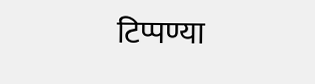टिप्पण्या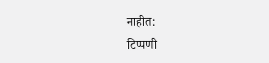नाहीत:
टिप्पणी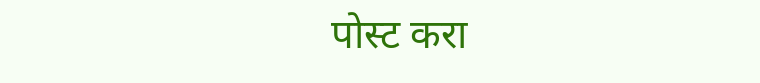पोस्ट करा